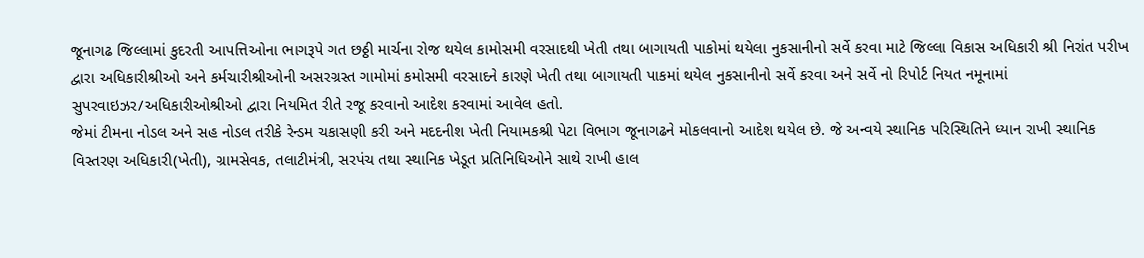જૂનાગઢ જિલ્લામાં કુદરતી આપત્તિઓના ભાગરૂપે ગત છઠ્ઠી માર્ચના રોજ થયેલ કામોસમી વરસાદથી ખેતી તથા બાગાયતી પાકોમાં થયેલા નુકસાનીનો સર્વે કરવા માટે જિલ્લા વિકાસ અધિકારી શ્રી નિરાંત પરીખ દ્વારા અધિકારીશ્રીઓ અને કર્મચારીશ્રીઓની અસરગ્રસ્ત ગામોમાં કમોસમી વરસાદને કારણે ખેતી તથા બાગાયતી પાકમાં થયેલ નુકસાનીનો સર્વે કરવા અને સર્વે નો રિપોર્ટ નિયત નમૂનામાં સુપરવાઇઝર/અધિકારીઓશ્રીઓ દ્વારા નિયમિત રીતે રજૂ કરવાનો આદેશ કરવામાં આવેલ હતો.
જેમાં ટીમના નોડલ અને સહ નોડલ તરીકે રેન્ડમ ચકાસણી કરી અને મદદનીશ ખેતી નિયામકશ્રી પેટા વિભાગ જૂનાગઢને મોકલવાનો આદેશ થયેલ છે. જે અન્વયે સ્થાનિક પરિસ્થિતિને ધ્યાન રાખી સ્થાનિક વિસ્તરણ અધિકારી(ખેતી), ગ્રામસેવક, તલાટીમંત્રી, સરપંચ તથા સ્થાનિક ખેડૂત પ્રતિનિધિઓને સાથે રાખી હાલ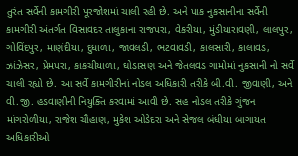તુરંત સર્વેની કામગીરી પૂરજોશમાં ચાલી રહી છે. અને પાક નુકસાનીના સર્વેની કામગીરી અંતર્ગત વિસાવદર તાલુકાના રાજપરા, વેકરીયા, મુંડીયારાવણી, લાલપુર, ગોવિંદપુર, માણંદીયા, દુધાળા, જાવલડી, ભટવાવડી, કાલસારી, કાલાવડ, ઝાંઝેસર, પ્રેમપરા, કાકચીયાળા, ઘોડાસણ અને જેતલવડ ગામોમાં નુકસાની નો સર્વે ચાલી રહ્યો છે. આ સર્વે કામગીરીનાં નોડલ અધિકારી તરીકે બી.વી. જીવાણી, અને વી.જી. હડવાણીની નિયુક્તિ કરવામાં આવી છે. સહ નોડલ તરીકે ગુંજન માંગરોળીયા, રાજેશ ચૌહાણ, મુકેશ ઓડેદરા અને સેજલ બંધીયા બાગાયત અધિકારીઓ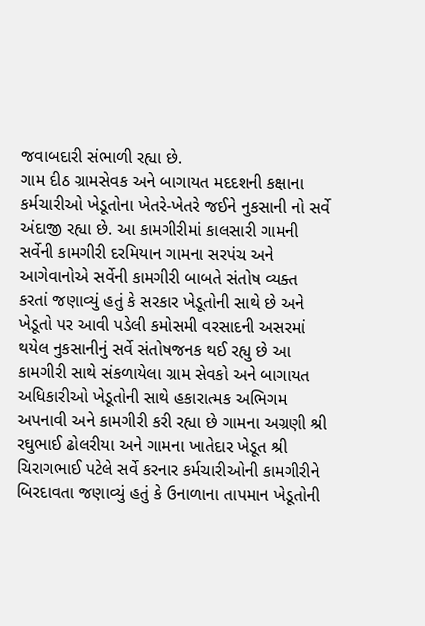જવાબદારી સંભાળી રહ્યા છે.
ગામ દીઠ ગ્રામસેવક અને બાગાયત મદદશની કક્ષાના કર્મચારીઓ ખેડૂતોના ખેતરે-ખેતરે જઈને નુકસાની નો સર્વે અંદાજી રહ્યા છે. આ કામગીરીમાં કાલસારી ગામની સર્વેની કામગીરી દરમિયાન ગામના સરપંચ અને આગેવાનોએ સર્વેની કામગીરી બાબતે સંતોષ વ્યક્ત કરતાં જણાવ્યું હતું કે સરકાર ખેડૂતોની સાથે છે અને ખેડૂતો પર આવી પડેલી કમોસમી વરસાદની અસરમાં થયેલ નુકસાનીનું સર્વે સંતોષજનક થઈ રહ્યુ છે આ કામગીરી સાથે સંકળાયેલા ગ્રામ સેવકો અને બાગાયત અધિકારીઓ ખેડૂતોની સાથે હકારાત્મક અભિગમ અપનાવી અને કામગીરી કરી રહ્યા છે ગામના અગ્રણી શ્રી રઘુભાઈ ઢોલરીયા અને ગામના ખાતેદાર ખેડૂત શ્રી ચિરાગભાઈ પટેલે સર્વે કરનાર કર્મચારીઓની કામગીરીને બિરદાવતા જણાવ્યું હતું કે ઉનાળાના તાપમાન ખેડૂતોની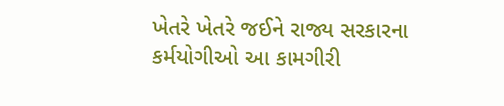ખેતરે ખેતરે જઈને રાજ્ય સરકારના કર્મયોગીઓ આ કામગીરી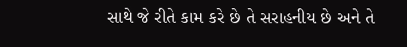સાથે જે રીતે કામ કરે છે તે સરાહનીય છે અને તે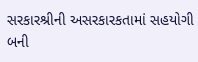સરકારશ્રીની અસરકારકતામાં સહયોગી બની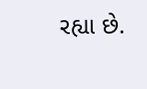રહ્યા છે.